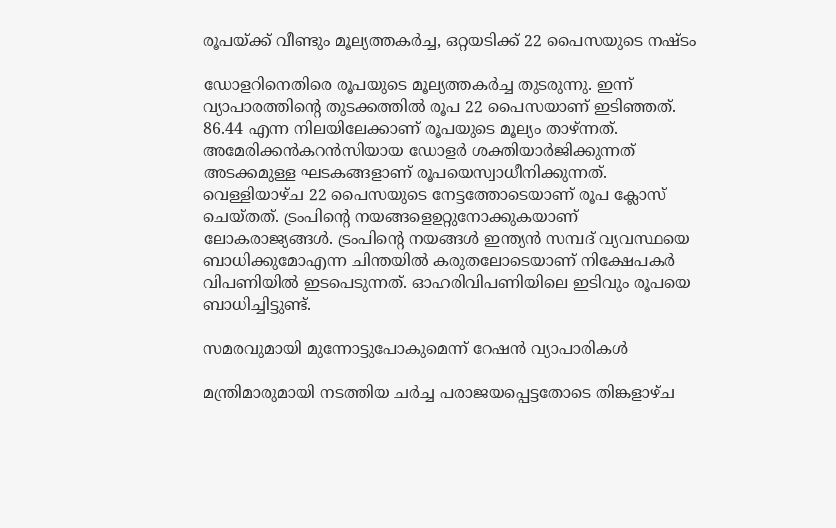രൂപയ്ക്ക് വീണ്ടും മൂല്യത്തകര്‍ച്ച, ഒറ്റയടിക്ക് 22 പൈസയുടെ നഷ്ടം

ഡോളറിനെതിരെ രൂപയുടെ മൂല്യത്തകര്‍ച്ച തുടരുന്നു. ഇന്ന് വ്യാപാരത്തിന്റെ തുടക്കത്തില്‍ രൂപ 22 പൈസയാണ് ഇടിഞ്ഞത്. 86.44 എന്ന നിലയിലേക്കാണ് രൂപയുടെ മൂല്യം താഴ്ന്നത്. അമേരിക്കന്‍കറന്‍സിയായ ഡോളര്‍ ശക്തിയാര്‍ജിക്കുന്നത് അടക്കമുള്ള ഘടകങ്ങളാണ് രൂപയെസ്വാധീനിക്കുന്നത്. വെള്ളിയാഴ്ച 22 പൈസയുടെ നേട്ടത്തോടെയാണ് രൂപ ക്ലോസ് ചെയ്തത്. ട്രംപിന്റെ നയങ്ങളെഉറ്റുനോക്കുകയാണ് ലോകരാജ്യങ്ങള്‍. ട്രംപിന്റെ നയങ്ങള്‍ ഇന്ത്യന്‍ സമ്പദ് വ്യവസ്ഥയെ ബാധിക്കുമോഎന്ന ചിന്തയില്‍ കരുതലോടെയാണ് നിക്ഷേപകര്‍ വിപണിയില്‍ ഇടപെടുന്നത്. ഓഹരിവിപണിയിലെ ഇടിവും രൂപയെ ബാധിച്ചിട്ടുണ്ട്.

സമരവുമായി മുന്നോട്ടുപോകുമെന്ന് റേഷന്‍ വ്യാപാരികള്‍

മന്ത്രിമാരുമായി നടത്തിയ ചര്‍ച്ച പരാജയപ്പെട്ടതോടെ തിങ്കളാഴ്ച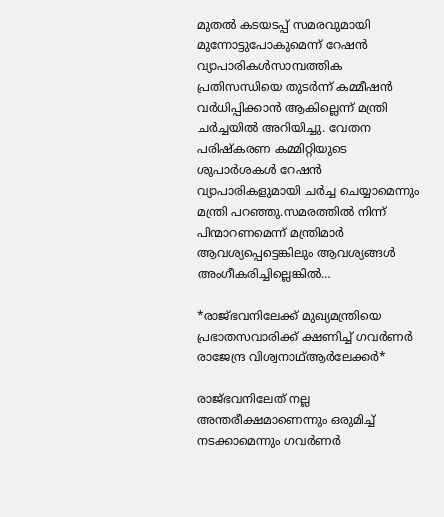മുതല്‍ കടയടപ്പ് സമരവുമായി മുന്നോട്ടുപോകുമെന്ന് റേഷന്‍ വ്യാപാരികള്‍സാമ്പത്തിക പ്രതിസന്ധിയെ തുടര്‍ന്ന് കമ്മീഷന്‍ വര്‍ധിപ്പിക്കാന്‍ ആകില്ലെന്ന് മന്ത്രി ചര്‍ച്ചയില്‍ അറിയിച്ചു. വേതന പരിഷ്‌കരണ കമ്മിറ്റിയുടെ ശുപാര്‍ശകള്‍ റേഷന്‍ വ്യാപാരികളുമായി ചര്‍ച്ച ചെയ്യാമെന്നും മന്ത്രി പറഞ്ഞു.സമരത്തില്‍ നിന്ന് പിന്മാറണമെന്ന് മന്ത്രിമാര്‍ ആവശ്യപ്പെട്ടെങ്കിലും ആവശ്യങ്ങള്‍ അംഗീകരിച്ചില്ലെങ്കില്‍…

*രാജ്ഭവനിലേക്ക് മുഖ്യമന്ത്രിയെ പ്രഭാതസവാരിക്ക് ക്ഷണിച്ച് ഗവര്‍ണര്‍ രാജേന്ദ്ര വിശ്വനാഥ്ആര്‍ലേക്കര്‍*

രാജ്ഭവനിലേത് നല്ല അന്തരീക്ഷമാണെന്നും ഒരുമിച്ച് നടക്കാമെന്നും ഗവര്‍ണര്‍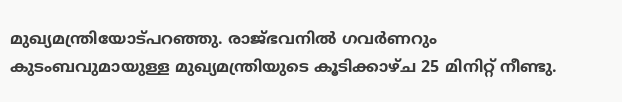മുഖ്യമന്ത്രിയോട്പറഞ്ഞു. രാജ്ഭവനില്‍ ഗവര്‍ണറും കുടംബവുമായുള്ള മുഖ്യമന്ത്രിയുടെ കൂടിക്കാഴ്ച 25 മിനിറ്റ് നീണ്ടു.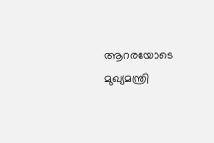ആറരയോടെ മുഖ്യമന്ത്രി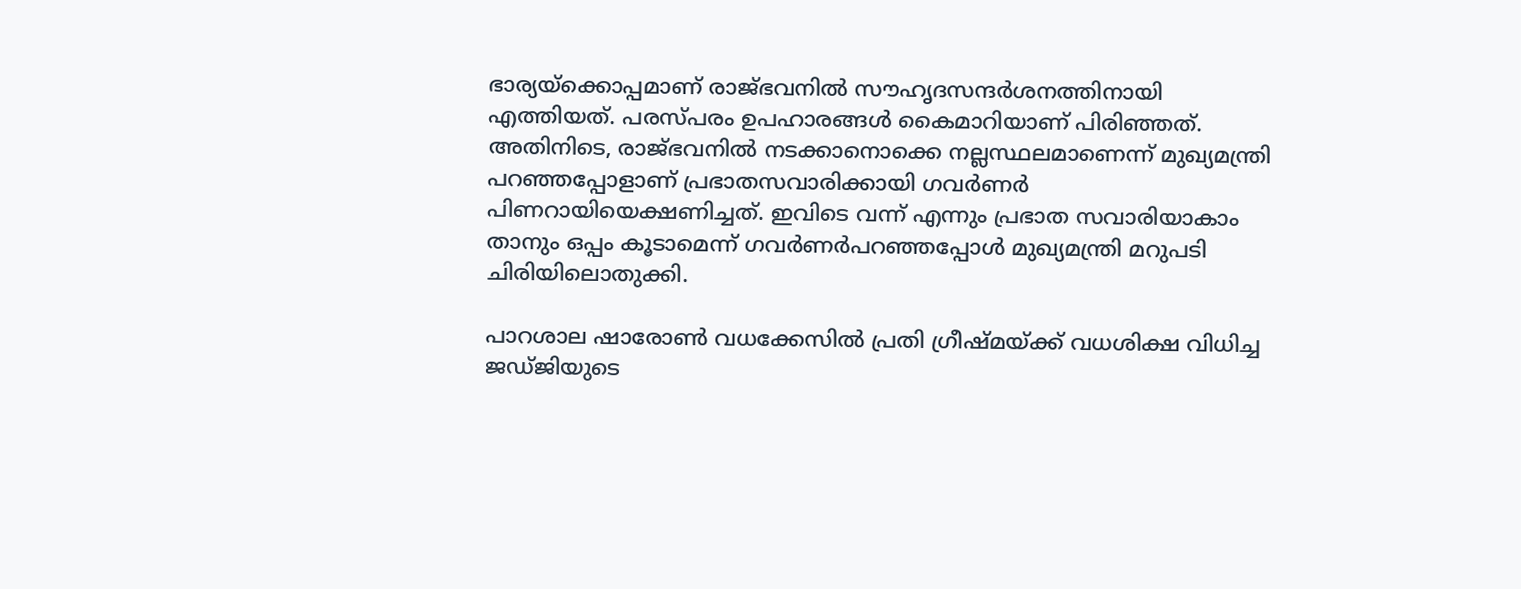ഭാര്യയ്‌ക്കൊപ്പമാണ് രാജ്ഭവനില്‍ സൗഹൃദസന്ദര്‍ശനത്തിനായി എത്തിയത്. പരസ്പരം ഉപഹാരങ്ങള്‍ കൈമാറിയാണ് പിരിഞ്ഞത്. അതിനിടെ, രാജ്ഭവനില്‍ നടക്കാനൊക്കെ നല്ലസ്ഥലമാണെന്ന് മുഖ്യമന്ത്രി പറഞ്ഞപ്പോളാണ് പ്രഭാതസവാരിക്കായി ഗവര്‍ണര്‍ പിണറായിയെക്ഷണിച്ചത്. ഇവിടെ വന്ന് എന്നും പ്രഭാത സവാരിയാകാം താനും ഒപ്പം കൂടാമെന്ന് ഗവര്‍ണര്‍പറഞ്ഞപ്പോള്‍ മുഖ്യമന്ത്രി മറുപടി ചിരിയിലൊതുക്കി.

പാറശാല ഷാരോണ്‍ വധക്കേസില്‍ പ്രതി ഗ്രീഷ്മയ്ക്ക് വധശിക്ഷ വിധിച്ച ജഡ്ജിയുടെ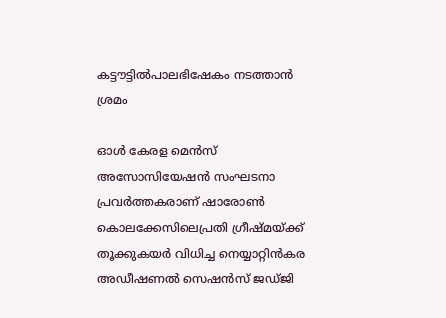കട്ടൗട്ടില്‍പാലഭിഷേകം നടത്താന്‍ ശ്രമം

ഓള്‍ കേരള മെന്‍സ് അസോസിയേഷന്‍ സംഘടനാ പ്രവര്‍ത്തകരാണ് ഷാരോണ്‍ കൊലക്കേസിലെപ്രതി ഗ്രീഷ്മയ്ക്ക് തൂക്കുകയര്‍ വിധിച്ച നെയ്യാറ്റിന്‍കര അഡീഷണല്‍ സെഷന്‍സ് ജഡ്ജി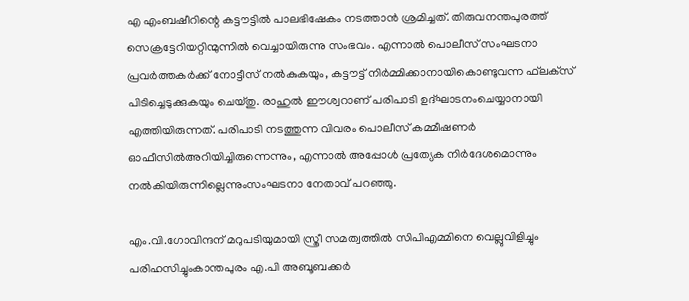എ എംബഷീറിന്റെ കട്ടൗട്ടില്‍ പാലഭിഷേകം നടത്താന്‍ ശ്രമിച്ചത്. തിരുവനന്തപുരത്ത് സെക്രട്ടേറിയറ്റിന്മുന്നില്‍ വെച്ചായിരുന്നു സംഭവം. എന്നാല്‍ പൊലീസ് സംഘടനാ പ്രവര്‍ത്തകര്‍ക്ക് നോട്ടീസ് നല്‍കുകയും, കട്ടൗട്ട് നിര്‍മ്മിക്കാനായികൊണ്ടുവന്ന ഫ്‌ലക്‌സ് പിടിച്ചെടുക്കുകയും ചെയ്തു. രാഹുല്‍ ഈശ്വറാണ് പരിപാടി ഉദ്ഘാടനംചെയ്യാനായി എത്തിയിരുന്നത്. പരിപാടി നടത്തുന്ന വിവരം പൊലീസ് കമ്മീഷണര്‍ ഓഫീസില്‍അറിയിച്ചിരുന്നെന്നും, എന്നാല്‍ അപ്പോള്‍ പ്രത്യേക നിര്‍ദേശമൊന്നും നല്‍കിയിരുന്നില്ലെന്നുംസംഘടനാ നേതാവ് പറഞ്ഞു.

എം.വി.ഗോവിന്ദന് മറുപടിയുമായി സ്ത്രീ സമത്വത്തില്‍ സിപിഎമ്മിനെ വെല്ലുവിളിച്ചും പരിഹസിച്ചുംകാന്തപുരം എ.പി അബൂബക്കർ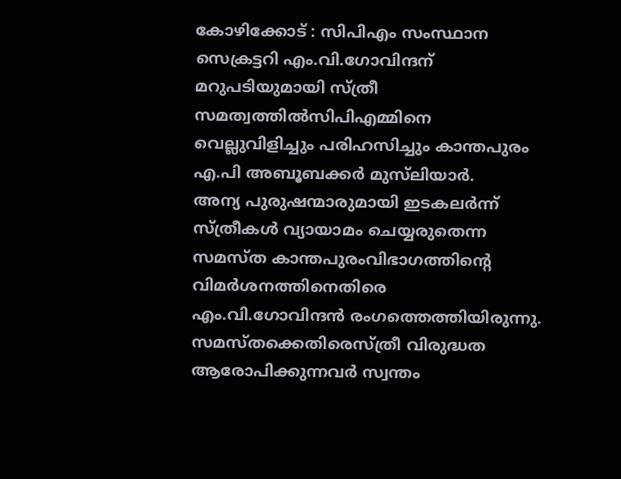കോഴിക്കോട് : സിപിഎം സംസ്ഥാന സെക്രട്ടറി എം.വി.ഗോവിന്ദന് മറുപടിയുമായി സ്ത്രീ സമത്വത്തില്‍സിപിഎമ്മിനെ വെല്ലുവിളിച്ചും പരിഹസിച്ചും കാന്തപുരം എ.പി അബൂബക്കർ മുസ്‌ലിയാർ.        അന്യ പുരുഷന്മാരുമായി ഇടകലർന്ന് സ്ത്രീകള്‍ വ്യായാമം ചെയ്യരുതെന്ന സമസ്ത കാന്തപുരംവിഭാഗത്തിന്‍റെ വിമർശനത്തിനെതിരെ എം.വി.ഗോവിന്ദൻ രംഗത്തെത്തിയിരുന്നു. സമസ്തക്കെതിരെസ്ത്രീ വിരുദ്ധത ആരോപിക്കുന്നവർ സ്വന്തം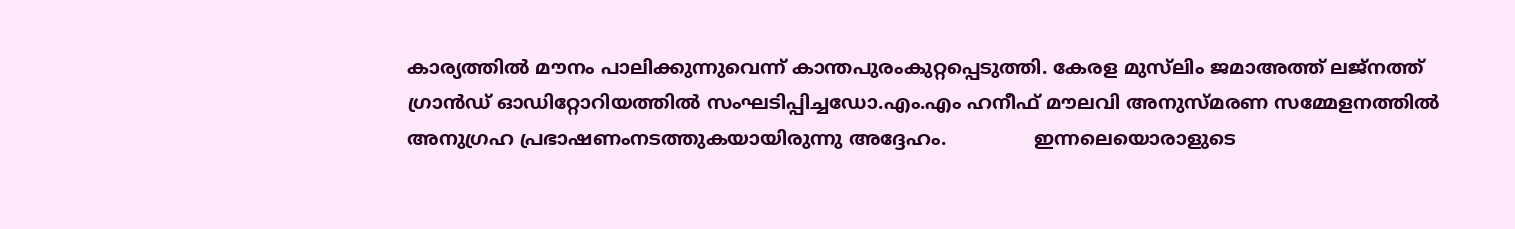കാര്യത്തില്‍ മൗനം പാലിക്കുന്നുവെന്ന് കാന്തപുരംകുറ്റപ്പെടുത്തി. കേരള മുസ്‌ലിം ജമാഅത്ത് ലജ്‌നത്ത് ഗ്രാന്‍ഡ് ഓഡിറ്റോറിയത്തില്‍ സംഘടിപ്പിച്ചഡോ.എം.എം ഹനീഫ് മൗലവി അനുസ്മരണ സമ്മേളനത്തില്‍ അനുഗ്രഹ പ്രഭാഷണംനടത്തുകയായിരുന്നു അദ്ദേഹം.               ഇന്നലെയൊരാളുടെ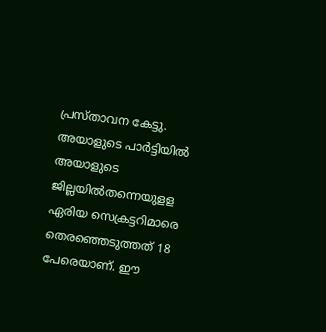പ്രസ്താവന കേട്ടു. അയാളുടെ പാർട്ടിയില്‍ അയാളുടെ ജില്ലയില്‍തന്നെയുളള ഏരിയ സെക്രട്ടറിമാരെ തെരഞ്ഞെടുത്തത് 18 പേരെയാണ്. ഈ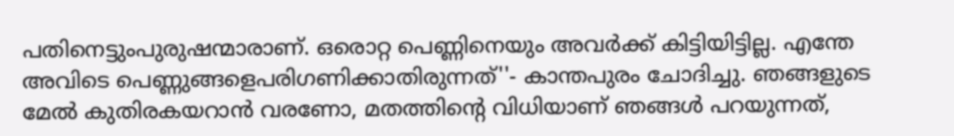പതിനെട്ടുംപുരുഷന്മാരാണ്. ഒരൊറ്റ പെണ്ണിനെയും അവർക്ക് കിട്ടിയിട്ടില്ല. എന്തേ അവിടെ പെണ്ണുങ്ങളെപരിഗണിക്കാതിരുന്നത്''- കാന്തപുരം ചോദിച്ചു. ഞങ്ങളുടെ മേല്‍ കുതിരകയറാൻ വരണോ, മതത്തിന്റെ വിധിയാണ് ഞങ്ങള്‍ പറയുന്നത്,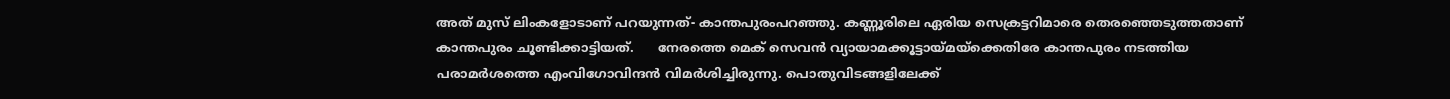അത് മുസ് ലിംകളോടാണ് പറയുന്നത്- കാന്തപുരംപറഞ്ഞു. കണ്ണൂരിലെ ഏരിയ സെക്രട്ടറിമാരെ തെരഞ്ഞെടുത്തതാണ് കാന്തപുരം ചൂണ്ടിക്കാട്ടിയത്.      നേരത്തെ മെക് സെവന്‍ വ്യായാമക്കൂട്ടായ്മയ്ക്കെതിരേ കാന്തപുരം നടത്തിയ പരാമര്‍ശത്തെ എംവിഗോവിന്ദന്‍ വിമര്‍ശിച്ചിരുന്നു. പൊതുവിടങ്ങളിലേക്ക്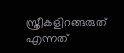സ്ത്രീകളിറങ്ങരുത് എന്നത്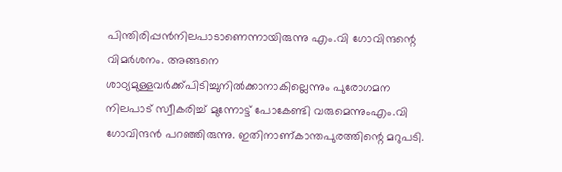പിന്തിരിപ്പന്‍നിലപാടാണെന്നായിരുന്നു എം.വി ഗോവിന്ദന്റെ വിമര്‍ശനം. അങ്ങനെ ശാഠ്യമുള്ളവര്‍ക്ക്പിടിച്ചുനില്‍ക്കാനാകില്ലെന്നും പുരോഗമന നിലപാട് സ്വീകരിച്ച്‌ മുന്നോട്ട് പോകേണ്ടി വരുമെന്നുംഎം.വി ഗോവിന്ദന്‍ പറഞ്ഞിരുന്നു. ഇതിനാണ്കാന്തപുരത്തിന്റെ മറുപടി.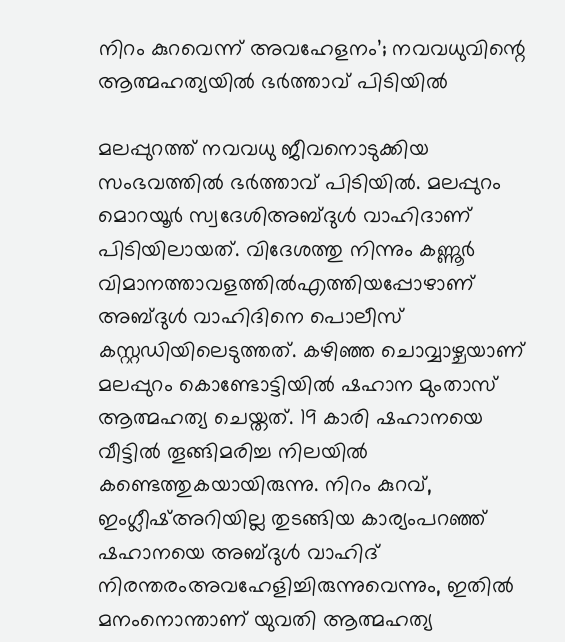നിറം കുറവെന്ന് അവഹേളനം’; നവവധുവിന്റെ ആത്മഹത്യയില്‍ ഭര്‍ത്താവ് പിടിയില്‍

മലപ്പുറത്ത് നവവധു ജീവനൊടുക്കിയ സംഭവത്തില്‍ ഭര്‍ത്താവ് പിടിയില്‍. മലപ്പുറം മൊറയൂര്‍ സ്വദേശിഅബ്ദുള്‍ വാഹിദാണ് പിടിയിലായത്. വിദേശത്തു നിന്നും കണ്ണൂര്‍ വിമാനത്താവളത്തില്‍എത്തിയപ്പോഴാണ് അബ്ദുള്‍ വാഹിദിനെ പൊലീസ് കസ്റ്റഡിയിലെടുത്തത്. കഴിഞ്ഞ ചൊവ്വാഴ്ചയാണ് മലപ്പുറം കൊണ്ടോട്ടിയില്‍ ഷഹാന മുംതാസ് ആത്മഹത്യ ചെയ്തത്. 19 കാരി ഷഹാനയെ വീട്ടില്‍ തൂങ്ങിമരിച്ച നിലയില്‍ കണ്ടെത്തുകയായിരുന്നു. നിറം കുറവ്, ഇംഗ്ലീഷ്അറിയില്ല തുടങ്ങിയ കാര്യംപറഞ്ഞ് ഷഹാനയെ അബ്ദുള്‍ വാഹിദ് നിരന്തരംഅവഹേളിച്ചിരുന്നുവെന്നും, ഇതില്‍ മനംനൊന്താണ് യുവതി ആത്മഹത്യ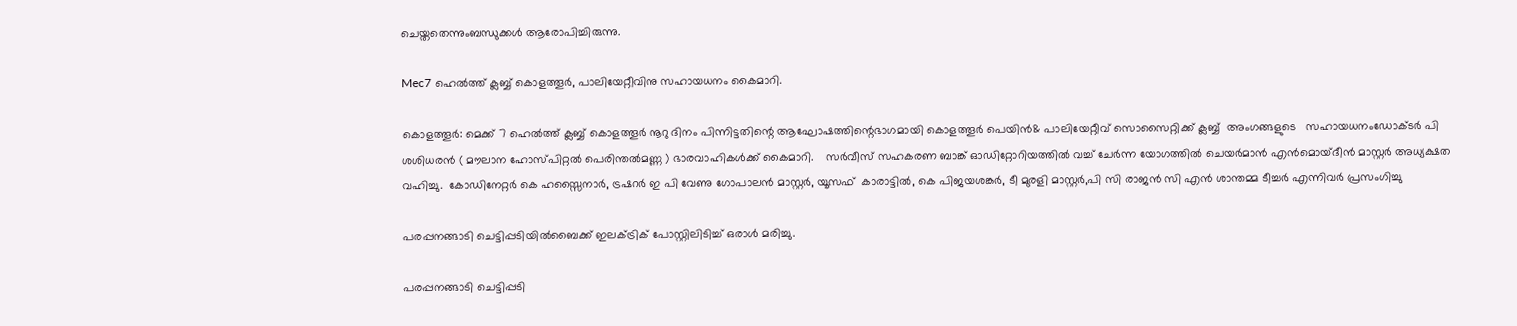ചെയ്തതെന്നുംബന്ധുക്കള്‍ ആരോപിച്ചിരുന്നു.

Mec7 ഹെൽത്ത് ക്ലബ്ബ് കൊളത്തൂർ, പാലിയേറ്റീവിനു സഹായധനം കൈമാറി.

കൊളത്തൂർ: മെക്ക് 7 ഹെൽത്ത് ക്ലബ്ബ് കൊളത്തൂർ നൂറു ദിനം പിന്നിട്ടതിന്റെ ആഘോഷത്തിന്റെഭാഗമായി കൊളത്തൂർ പെയിൻ& പാലിയേറ്റീവ് സൊസൈറ്റിക്ക് ക്ലബ്ബ്  അംഗങ്ങളുടെ   സഹായധനംഡോക്ടർ പി ശശിധരൻ ( മൗലാന ഹോസ്പിറ്റൽ പെരിന്തൽമണ്ണ ) ഭാരവാഹികൾക്ക് കൈമാറി.    സർവീസ് സഹകരണ ബാങ്ക് ഓഡിറ്റോറിയത്തിൽ വച്ച് ചേർന്ന യോഗത്തിൽ ചെയർമാൻ എൻമൊയ്‌ദീൻ മാസ്റ്റർ അധ്യക്ഷത വഹിച്ചു.  കോഡിനേറ്റർ കെ ഹസ്സൈനാർ, ട്രഷറർ ഇ പി വേണു ഗോപാലൻ മാസ്റ്റർ, യൂസഫ്  കാരാട്ടിൽ, കെ പിജയശങ്കർ, ടീ മുരളി മാസ്റ്റർ,പി സി രാജൻ സി എൻ ശാന്തമ്മ ടീച്ചർ എന്നിവർ പ്രസംഗിച്ചു

പരപ്പനങ്ങാടി ചെട്ടിപ്പടിയിൽബൈക്ക് ഇലക്ട്രിക് പോസ്റ്റിലിടിച്ച് ഒരാൾ മരിച്ചു.

പരപ്പനങ്ങാടി ചെട്ടിപ്പടി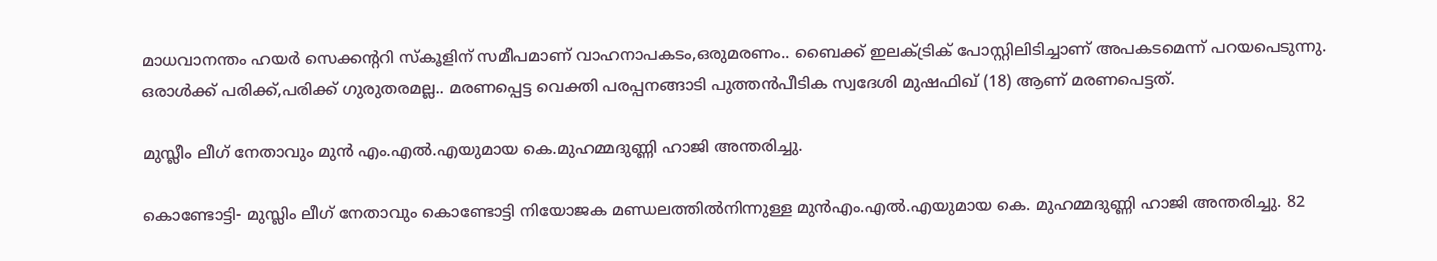മാധവാനന്തം ഹയർ സെക്കൻ്ററി സ്കൂളിന് സമീപമാണ് വാഹനാപകടം,ഒരുമരണം.. ബൈക്ക് ഇലക്ട്രിക് പോസ്റ്റിലിടിച്ചാണ് അപകടമെന്ന് പറയപെടുന്നു. ഒരാൾക്ക് പരിക്ക്,പരിക്ക് ഗുരുതരമല്ല.. മരണപ്പെട്ട വെക്തി പരപ്പനങ്ങാടി പുത്തൻപീടിക സ്വദേശി മുഷഫിഖ് (18) ആണ് മരണപെട്ടത്.

മുസ്ലീം ലീഗ് നേതാവും മുൻ എം.എൽ.എയുമായ കെ.മുഹമ്മദുണ്ണി ഹാജി അന്തരിച്ചു.

കൊണ്ടോട്ടി- മുസ്ലിം ലീഗ് നേതാവും കൊണ്ടോട്ടി നിയോജക മണ്ഡലത്തിൽനിന്നുള്ള മുൻഎം.എൽ.എയുമായ കെ. മുഹമ്മദുണ്ണി ഹാജി അന്തരിച്ചു. 82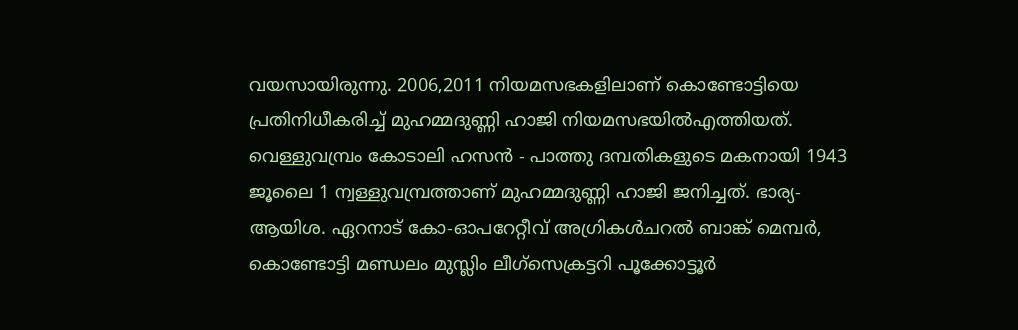വയസായിരുന്നു. 2006,2011 നിയമസഭകളിലാണ് കൊണ്ടോട്ടിയെ പ്രതിനിധീകരിച്ച് മുഹമ്മദുണ്ണി ഹാജി നിയമസഭയിൽഎത്തിയത്. വെള്ളുവമ്പ്രം കോടാലി ഹസൻ - പാത്തു ദമ്പതികളുടെ മകനായി 1943 ജൂലൈ 1 ന്വള്ളുവമ്പ്രത്താണ് മുഹമ്മദുണ്ണി ഹാജി ജനിച്ചത്. ഭാര്യ- ആയിശ. ഏറനാട് കോ-ഓപറേറ്റീവ് അഗ്രികൾചറൽ ബാങ്ക് മെമ്പർ, കൊണ്ടോട്ടി മണ്ഡലം മുസ്ലിം ലീഗ്സെക്രട്ടറി പൂക്കോട്ടൂർ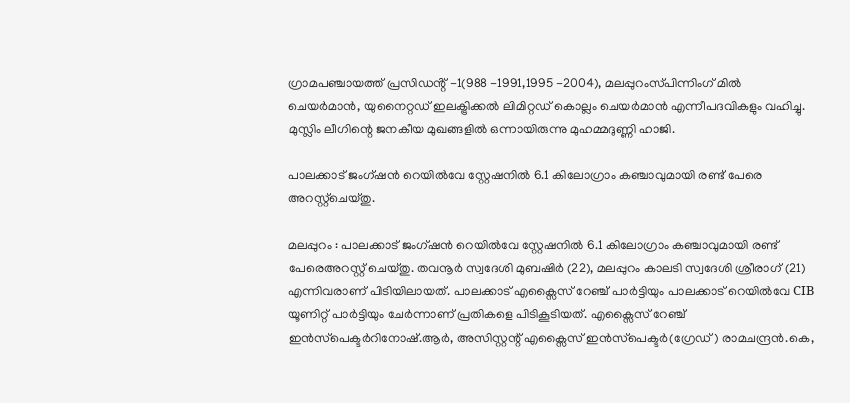ഗ്രാമപഞ്ചായത്ത് പ്രസിഡൻ്റ് -1(988 -1991,1995 -2004), മലപ്പുറംസ്‌പിന്നിംഗ് മിൽ ചെയർമാൻ, യുനൈറ്റഡ് ഇലക്ട്രിക്കൽ ലിമിറ്റഡ് കൊല്ലം ചെയർമാൻ എന്നീപദവികളും വഹിച്ചു. മുസ്ലിം ലീഗിന്റെ ജനകീയ മുഖങ്ങളിൽ ഒന്നായിരുന്നു മുഹമ്മദുണ്ണി ഹാജി.

പാലക്കാട് ജംഗ്ഷൻ റെയിൽവേ സ്റ്റേഷനിൽ 6.1 കിലോഗ്രാം കഞ്ചാവുമായി രണ്ട് പേരെ അറസ്റ്റ്ചെയ്തു.

മലപ്പുറം : പാലക്കാട് ജംഗ്ഷൻ റെയിൽവേ സ്റ്റേഷനിൽ 6.1 കിലോഗ്രാം കഞ്ചാവുമായി രണ്ട് പേരെഅറസ്റ്റ് ചെയ്തു. തവനൂർ സ്വദേശി മുബഷിർ (22), മലപ്പുറം കാലടി സ്വദേശി ശ്രീരാഗ് (21) എന്നിവരാണ് പിടിയിലായത്. പാലക്കാട് എക്സൈസ് റേഞ്ച് പാർട്ടിയും പാലക്കാട് റെയിൽവേ CIB യൂണിറ്റ് പാർട്ടിയും ചേർന്നാണ് പ്രതികളെ പിടികൂടിയത്. എക്സൈസ് റേഞ്ച് ഇൻസ്‌പെക്ടർറിനോഷ്.ആർ, അസിസ്റ്റന്റ് എക്സൈസ് ഇൻസ്‌പെക്ടർ(ഗ്രേഡ്) രാമചന്ദ്രൻ.കെ,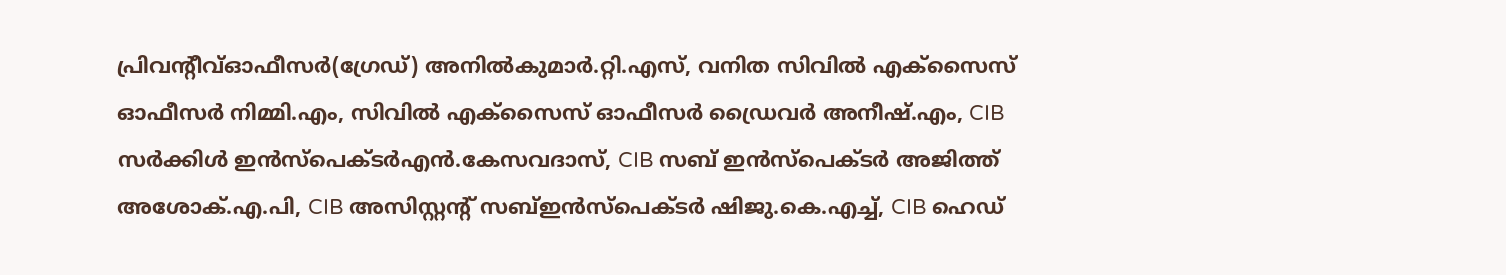പ്രിവന്റീവ്ഓഫീസർ(ഗ്രേഡ്) അനിൽകുമാർ.റ്റി.എസ്, വനിത സിവിൽ എക്സൈസ് ഓഫീസർ നിമ്മി.എം, സിവിൽ എക്സൈസ് ഓഫീസർ ഡ്രൈവർ അനീഷ്.എം, CIB സർക്കിൾ ഇൻസ്‌പെക്ടർഎൻ.കേസവദാസ്, CIB സബ് ഇൻസ്‌പെക്ടർ അജിത്ത് അശോക്.എ.പി, CIB അസിസ്റ്റന്റ് സബ്ഇൻസ്‌പെക്ടർ ഷിജു.കെ.എച്ച്, CIB ഹെഡ്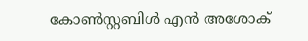കോൺസ്റ്റബിൾ എൻ അശോക്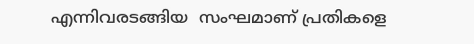എന്നിവരടങ്ങിയ  സംഘമാണ് പ്രതികളെ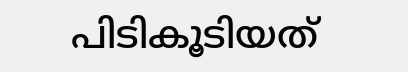പിടികൂടിയത്